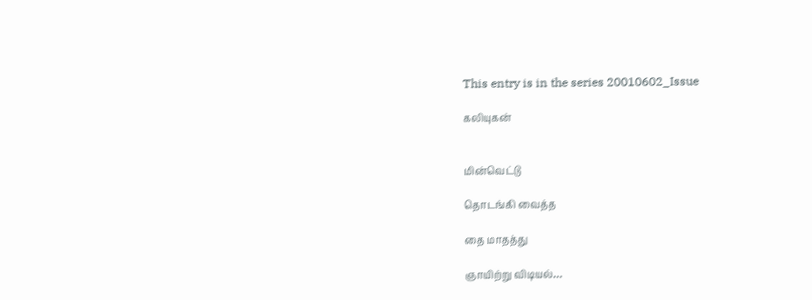This entry is in the series 20010602_Issue

கலியுகன்


மின்வெட்டு

தொடங்கி வைத்த

தை மாதத்து

ஞாயிற்று விடியல்…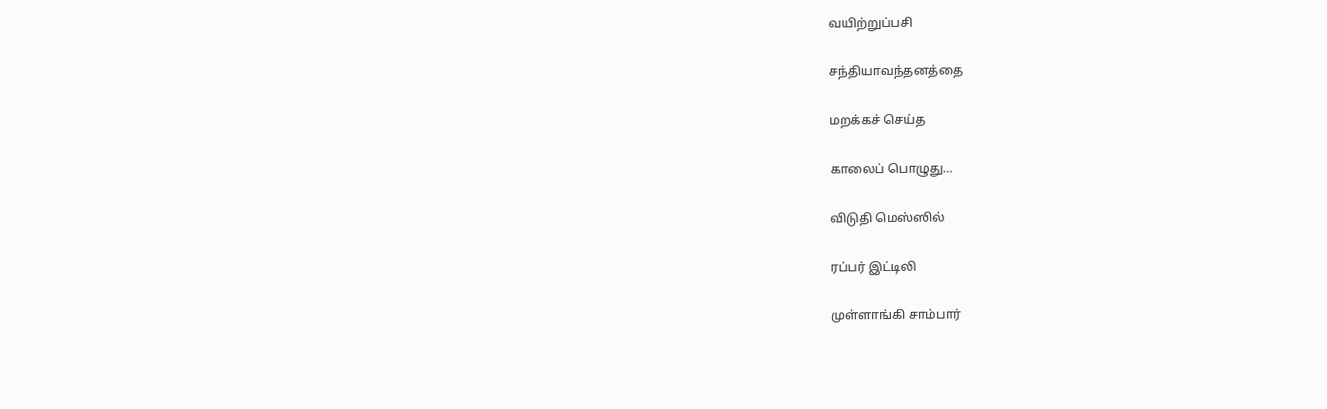வயிற்றுப்பசி

சந்தியாவந்தனத்தை

மறக்கச் செய்த

காலைப் பொழுது…

விடுதி மெஸ்ஸில்

ரப்பர் இட்டிலி

முள்ளாங்கி சாம்பார்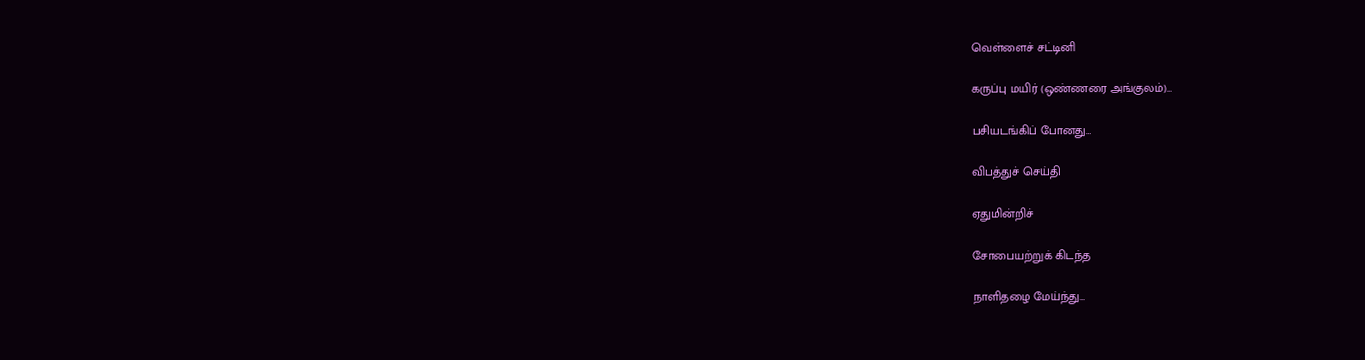வெள்ளைச் சட்டினி

கருப்பு மயிர் (ஒண்ணரை அங்குலம்)…

பசியடங்கிப் போனது…

விபத்துச் செய்தி

ஏதுமின்றிச்

சோபையற்றுக் கிடந்த

நாளிதழை மேய்ந்து…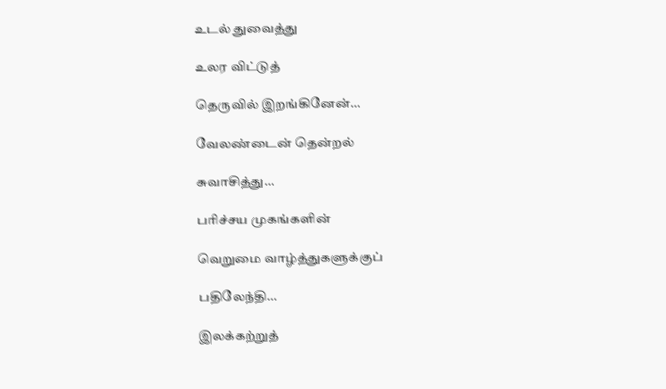உடல் துவைத்து

உலர விட்டுத்

தெருவில் இறங்கினேன்…

வேலண்டைன் தென்றல்

சுவாசித்து…

பரிச்சய முகங்களின்

வெறுமை வாழ்த்துகளுக்குப்

பதிலேந்தி…

இலக்கற்றுத்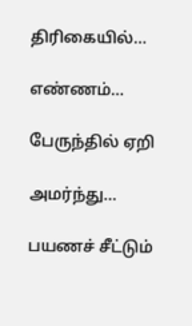திரிகையில்…

எண்ணம்…

பேருந்தில் ஏறி

அமர்ந்து…

பயணச் சீட்டும்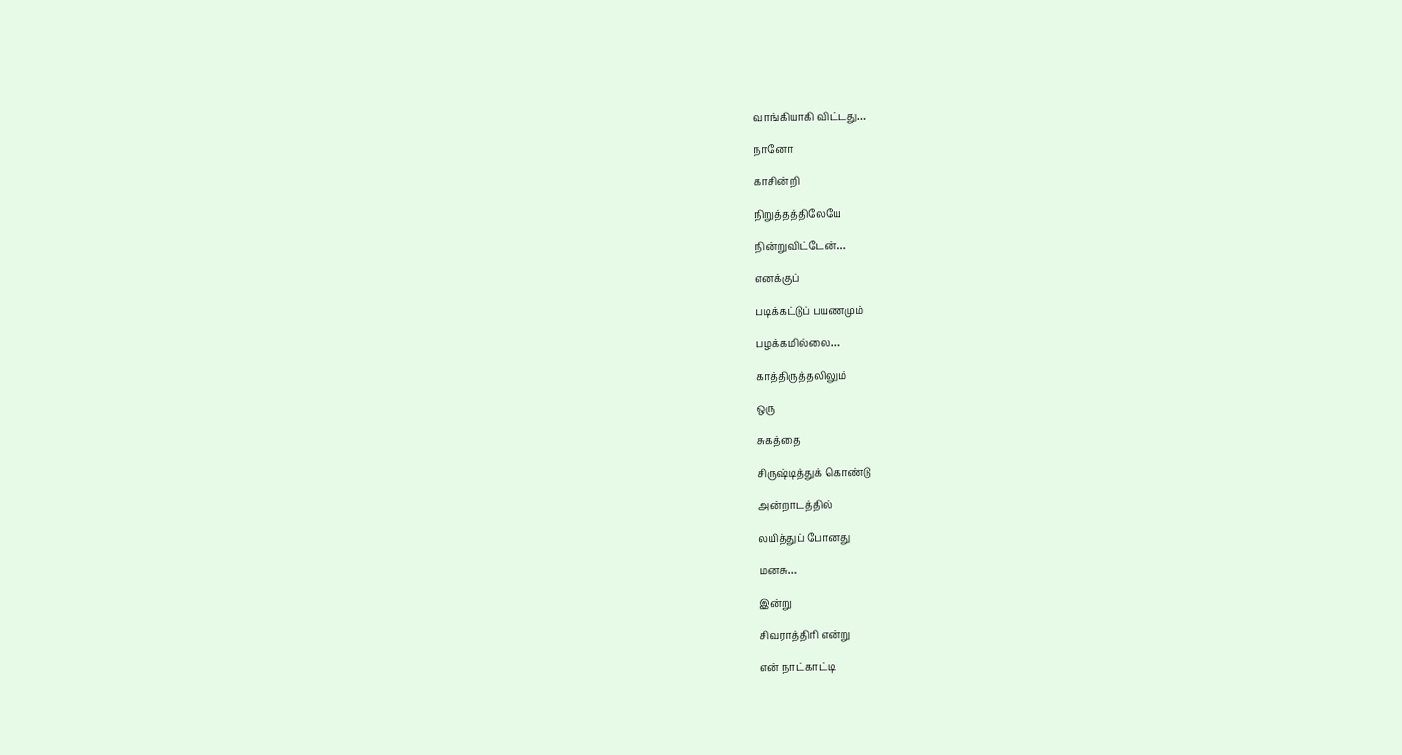வாங்கியாகி விட்டது…

நானோ

காசின்றி

நிறுத்தத்திலேயே

நின்றுவிட்டேன்…

எனக்குப்

படிக்கட்டுப் பயணமும்

பழக்கமில்லை…

காத்திருத்தலிலும்

ஒரு

சுகத்தை

சிருஷ்டித்துக் கொண்டு

அன்றாடத்தில்

லயித்துப் போனது

மனசு…

இன்று

சிவராத்திரி என்று

என் நாட்காட்டி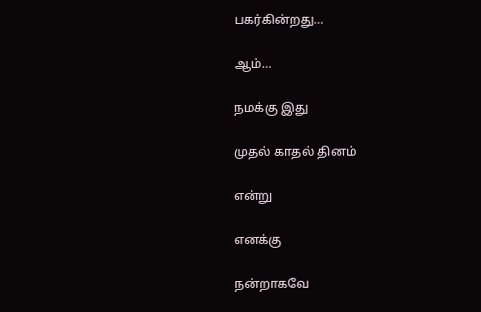பகர்கின்றது…

ஆம்…

நமக்கு இது

முதல் காதல் தினம்

என்று

எனக்கு

நன்றாகவே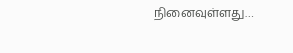நினைவுள்ளது…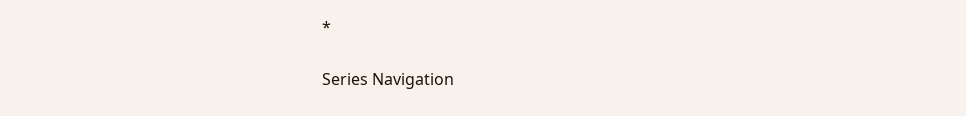*

Series Navigation